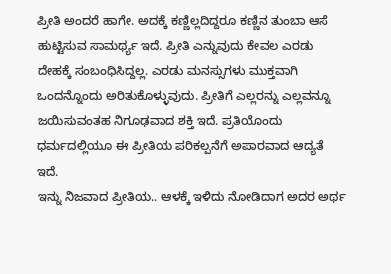ಪ್ರೀತಿ ಅಂದರೆ ಹಾಗೇ. ಅದಕ್ಕೆ ಕಣ್ಣಿಲ್ಲದಿದ್ದರೂ ಕಣ್ಣಿನ ತುಂಬಾ ಆಸೆ ಹುಟ್ಟಿಸುವ ಸಾಮರ್ಥ್ಯ ಇದೆ. ಪ್ರೀತಿ ಎನ್ನುವುದು ಕೇವಲ ಎರಡು ದೇಹಕ್ಕೆ ಸಂಬಂಧಿಸಿದ್ದಲ್ಲ. ಎರಡು ಮನಸ್ಸುಗಳು ಮುಕ್ತವಾಗಿ ಒಂದನ್ನೊಂದು ಅರಿತುಕೊಳ್ಳುವುದು. ಪ್ರೀತಿಗೆ ಎಲ್ಲರನ್ನು ಎಲ್ಲವನ್ನೂ ಜಯಿಸುವಂತಹ ನಿಗೂಢವಾದ ಶಕ್ತಿ ಇದೆ. ಪ್ರತಿಯೊಂದು ಧರ್ಮದಲ್ಲಿಯೂ ಈ ಪ್ರೀತಿಯ ಪರಿಕಲ್ಪನೆಗೆ ಅಪಾರವಾದ ಆದ್ಯತೆ ಇದೆ.
ಇನ್ನು ನಿಜವಾದ ಪ್ರೀತಿಯ.. ಆಳಕ್ಕೆ ಇಳಿದು ನೋಡಿದಾಗ ಅದರ ಅರ್ಥ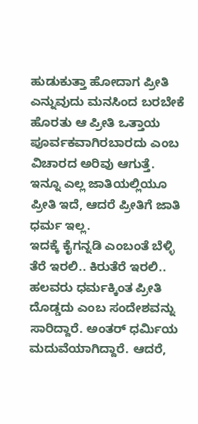ಹುಡುಕುತ್ತಾ ಹೋದಾಗ ಪ್ರೀತಿ ಎನ್ನುವುದು ಮನಸಿಂದ ಬರಬೇಕೆ ಹೊರತು ಆ ಪ್ರೀತಿ ಒತ್ತಾಯ ಪೂರ್ವಕವಾಗಿರಬಾರದು ಎಂಬ ವಿಚಾರದ ಅರಿವು ಆಗುತ್ತೆ. ಇನ್ನೂ ಎಲ್ಲ ಜಾತಿಯಲ್ಲಿಯೂ ಪ್ರೀತಿ ಇದೆ, ಆದರೆ ಪ್ರೀತಿಗೆ ಜಾತಿ ಧರ್ಮ ಇಲ್ಲ.
ಇದಕ್ಕೆ ಕೈಗನ್ನಡಿ ಎಂಬಂತೆ ಬೆಳ್ಳಿ ತೆರೆ ಇರಲಿ.. ಕಿರುತೆರೆ ಇರಲಿ.. ಹಲವರು ಧರ್ಮಕ್ಕಿಂತ ಪ್ರೀತಿ ದೊಡ್ಡದು ಎಂಬ ಸಂದೇಶವನ್ನು ಸಾರಿದ್ದಾರೆ. ಅಂತರ್ ಧರ್ಮಿಯ ಮದುವೆಯಾಗಿದ್ದಾರೆ. ಆದರೆ,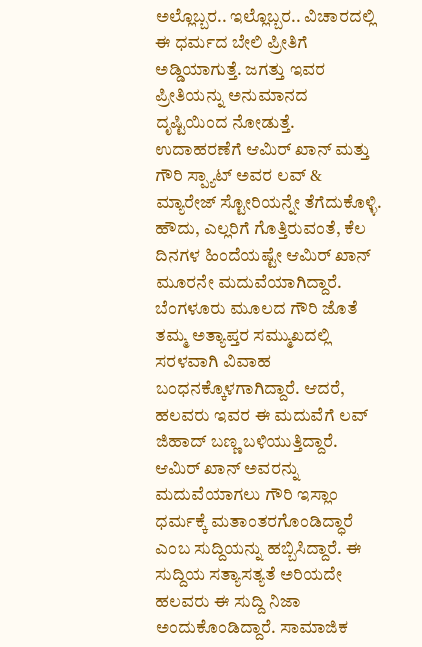ಅಲ್ಲೊಬ್ಬರ.. ಇಲ್ಲೊಬ್ಬರ.. ವಿಚಾರದಲ್ಲಿ ಈ ಧರ್ಮದ ಬೇಲಿ ಪ್ರೀತಿಗೆ ಅಡ್ಡಿಯಾಗುತ್ತೆ. ಜಗತ್ತು ಇವರ ಪ್ರೀತಿಯನ್ನು ಅನುಮಾನದ ದೃಷ್ಟಿಯಿಂದ ನೋಡುತ್ತೆ. ಉದಾಹರಣೆಗೆ ಆಮಿರ್ ಖಾನ್ ಮತ್ತು ಗೌರಿ ಸ್ಪ್ಯಾಟ್ ಅವರ ಲವ್ & ಮ್ಯಾರೇಜ್ ಸ್ಟೋರಿಯನ್ನೇ ತೆಗೆದುಕೊಳ್ಳಿ. ಹೌದು, ಎಲ್ಲರಿಗೆ ಗೊತ್ತಿರುವಂತೆ, ಕೆಲ ದಿನಗಳ ಹಿಂದೆಯಷ್ಟೇ ಆಮಿರ್ ಖಾನ್ ಮೂರನೇ ಮದುವೆಯಾಗಿದ್ದಾರೆ. ಬೆಂಗಳೂರು ಮೂಲದ ಗೌರಿ ಜೊತೆ ತಮ್ಮ ಅತ್ಯಾಪ್ತರ ಸಮ್ಮುಖದಲ್ಲಿ ಸರಳವಾಗಿ ವಿವಾಹ ಬಂಧನಕ್ಕೊಳಗಾಗಿದ್ದಾರೆ. ಆದರೆ, ಹಲವರು ಇವರ ಈ ಮದುವೆಗೆ ಲವ್ ಜಿಹಾದ್ ಬಣ್ಣ ಬಳಿಯುತ್ತಿದ್ದಾರೆ. ಆಮಿರ್ ಖಾನ್ ಅವರನ್ನು ಮದುವೆಯಾಗಲು ಗೌರಿ ಇಸ್ಲಾಂ ಧರ್ಮಕ್ಕೆ ಮತಾಂತರಗೊಂಡಿದ್ಧಾರೆ ಎಂಬ ಸುದ್ದಿಯನ್ನು ಹಬ್ಬಿಸಿದ್ದಾರೆ. ಈ ಸುದ್ದಿಯ ಸತ್ಯಾಸತ್ಯತೆ ಅರಿಯದೇ ಹಲವರು ಈ ಸುದ್ದಿ ನಿಜಾ ಅಂದುಕೊಂಡಿದ್ದಾರೆ. ಸಾಮಾಜಿಕ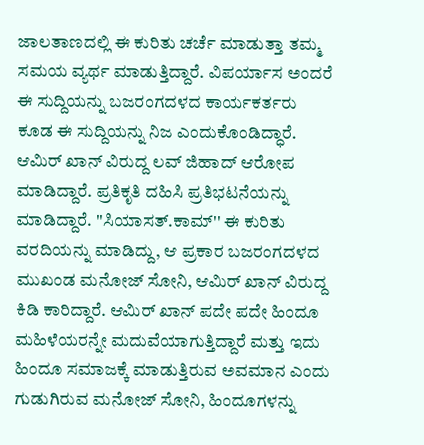ಜಾಲತಾಣದಲ್ಲಿ ಈ ಕುರಿತು ಚರ್ಚೆ ಮಾಡುತ್ತಾ ತಮ್ಮ ಸಮಯ ವ್ಯರ್ಥ ಮಾಡುತ್ತಿದ್ದಾರೆ. ವಿಪರ್ಯಾಸ ಅಂದರೆ ಈ ಸುದ್ದಿಯನ್ನು ಬಜರಂಗದಳದ ಕಾರ್ಯಕರ್ತರು ಕೂಡ ಈ ಸುದ್ದಿಯನ್ನು ನಿಜ ಎಂದುಕೊಂಡಿದ್ಧಾರೆ. ಆಮಿರ್ ಖಾನ್ ವಿರುದ್ದ ಲವ್ ಜಿಹಾದ್ ಆರೋಪ ಮಾಡಿದ್ದಾರೆ. ಪ್ರತಿಕೃತಿ ದಹಿಸಿ ಪ್ರತಿಭಟನೆಯನ್ನು ಮಾಡಿದ್ದಾರೆ. ''ಸಿಯಾಸತ್.ಕಾಮ್'' ಈ ಕುರಿತು ವರದಿಯನ್ನು ಮಾಡಿದ್ದು, ಆ ಪ್ರಕಾರ ಬಜರಂಗದಳದ ಮುಖಂಡ ಮನೋಜ್ ಸೋನಿ, ಆಮಿರ್ ಖಾನ್ ವಿರುದ್ದ ಕಿಡಿ ಕಾರಿದ್ದಾರೆ. ಆಮಿರ್ ಖಾನ್ ಪದೇ ಪದೇ ಹಿಂದೂ ಮಹಿಳೆಯರನ್ನೇ ಮದುವೆಯಾಗುತ್ತಿದ್ದಾರೆ ಮತ್ತು ಇದು ಹಿಂದೂ ಸಮಾಜಕ್ಕೆ ಮಾಡುತ್ತಿರುವ ಅವಮಾನ ಎಂದು ಗುಡುಗಿರುವ ಮನೋಜ್ ಸೋನಿ, ಹಿಂದೂಗಳನ್ನು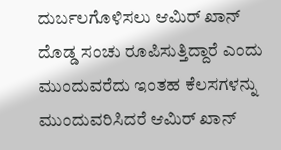ದುರ್ಬಲಗೊಳಿಸಲು ಆಮಿರ್ ಖಾನ್ ದೊಡ್ಡ ಸಂಚು ರೂಪಿಸುತ್ತಿದ್ದಾರೆ ಎಂದು ಮುಂದುವರೆದು ಇಂತಹ ಕೆಲಸಗಳನ್ನು ಮುಂದುವರಿಸಿದರೆ ಆಮಿರ್ ಖಾನ್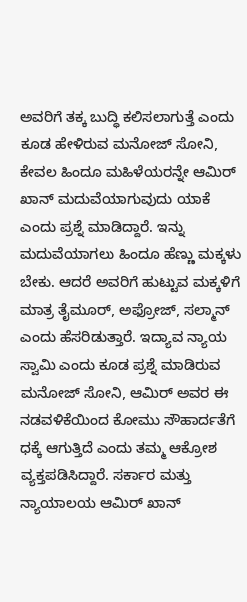ಅವರಿಗೆ ತಕ್ಕ ಬುದ್ಧಿ ಕಲಿಸಲಾಗುತ್ತೆ ಎಂದು ಕೂಡ ಹೇಳಿರುವ ಮನೋಜ್ ಸೋನಿ, ಕೇವಲ ಹಿಂದೂ ಮಹಿಳೆಯರನ್ನೇ ಆಮಿರ್ ಖಾನ್ ಮದುವೆಯಾಗುವುದು ಯಾಕೆ ಎಂದು ಪ್ರಶ್ನೆ ಮಾಡಿದ್ದಾರೆ. ಇನ್ನು ಮದುವೆಯಾಗಲು ಹಿಂದೂ ಹೆಣ್ಣು ಮಕ್ಕಳು ಬೇಕು. ಆದರೆ ಅವರಿಗೆ ಹುಟ್ಟುವ ಮಕ್ಕಳಿಗೆ ಮಾತ್ರ ತೈಮೂರ್, ಅಫ್ರೋಜ್, ಸಲ್ಮಾನ್ ಎಂದು ಹೆಸರಿಡುತ್ತಾರೆ. ಇದ್ಯಾವ ನ್ಯಾಯ ಸ್ವಾಮಿ ಎಂದು ಕೂಡ ಪ್ರಶ್ನೆ ಮಾಡಿರುವ ಮನೋಜ್ ಸೋನಿ, ಆಮಿರ್ ಅವರ ಈ ನಡವಳಿಕೆಯಿಂದ ಕೋಮು ಸೌಹಾರ್ದತೆಗೆ ಧಕ್ಕೆ ಆಗುತ್ತಿದೆ ಎಂದು ತಮ್ಮ ಆಕ್ರೋಶ ವ್ಯಕ್ತಪಡಿಸಿದ್ದಾರೆ. ಸರ್ಕಾರ ಮತ್ತು ನ್ಯಾಯಾಲಯ ಆಮಿರ್ ಖಾನ್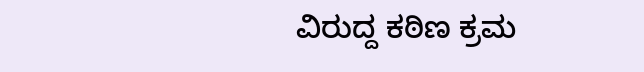ವಿರುದ್ದ ಕಠಿಣ ಕ್ರಮ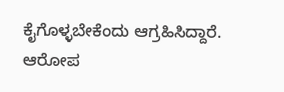ಕೈಗೊಳ್ಳಬೇಕೆಂದು ಆಗ್ರಹಿಸಿದ್ದಾರೆ.
ಆರೋಪ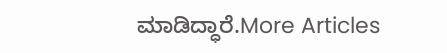ಮಾಡಿದ್ಧಾರೆ.More Articles